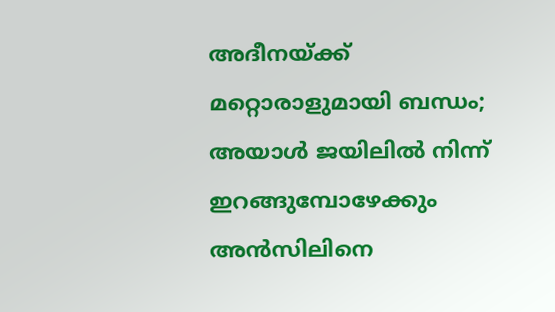അദീനയ്ക്ക് മറ്റൊരാളുമായി ബന്ധം; അയാള്‍ ജയിലില്‍ നിന്ന് ഇറങ്ങുമ്പോഴേക്കും അന്‍സിലിനെ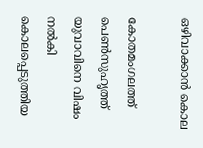ഒഴിവാക്കാന്‍ കൊല

കോതമംഗലത്ത് പെണ്‍സുഹൃത്ത് യുവാവിനെ വിഷം നല്‍കി കൊലപ്പെടുത്തിയ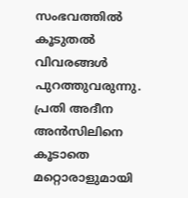സംഭവത്തില്‍ കൂടുതല്‍ വിവരങ്ങള്‍ പുറത്തുവരുന്നു. പ്രതി അദീന അന്‍സിലിനെ കൂടാതെ മറ്റൊരാളുമായി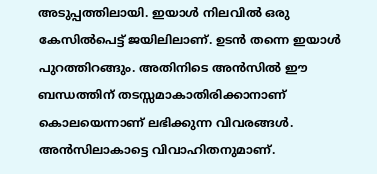അടുപ്പത്തിലായി. ഇയാള്‍ നിലവില്‍ ഒരു കേസില്‍പെട്ട് ജയിലിലാണ്. ഉടന്‍ തന്നെ ഇയാള്‍ പുറത്തിറങ്ങും. അതിനിടെ അന്‍സില്‍ ഈ ബന്ധത്തിന് തടസ്സമാകാതിരിക്കാനാണ് കൊലയെന്നാണ് ലഭിക്കുന്ന വിവരങ്ങള്‍. അന്‍സിലാകാട്ടെ വിവാഹിതനുമാണ്.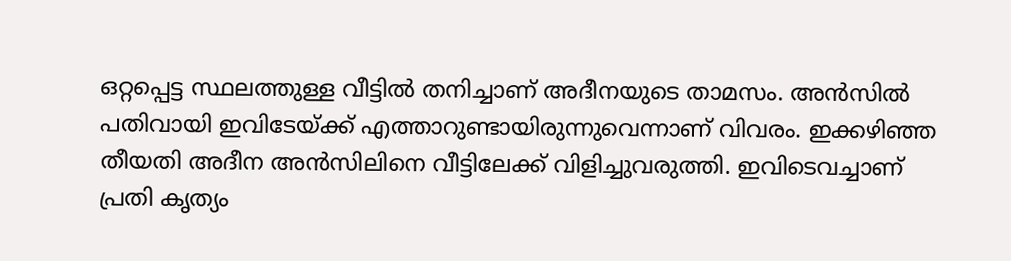ഒറ്റപ്പെട്ട സ്ഥലത്തുള്ള വീട്ടിൽ തനിച്ചാണ് അദീനയുടെ താമസം. അൻസിൽ പതിവായി ഇവിടേയ്ക്ക് എത്താറുണ്ടായിരുന്നുവെന്നാണ് വിവരം. ഇക്കഴിഞ്ഞ തീയതി അദീന അന്‍സിലിനെ വീട്ടിലേക്ക് വിളിച്ചുവരുത്തി. ഇവിടെവച്ചാണ് പ്രതി കൃത്യം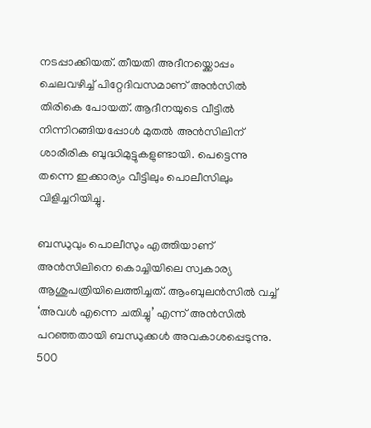നടപ്പാക്കിയത്. തീയതി അദീനയ്ക്കൊപ്പം ചെലവഴിച്ച് പിറ്റേദിവസമാണ് അൻസിൽ തിരികെ പോയത്. ആദീനയുടെ വീട്ടില്‍ നിന്നിറങ്ങിയപ്പോള്‍ മുതല്‍ അന്‍സിലിന് ശാരീരിക ബുദ്ധിമുട്ടുകളുണ്ടായി. പെട്ടെന്നു തന്നെ ഇക്കാര്യം വീട്ടിലും പൊലീസിലും വിളിച്ചറിയിച്ചു.

ബന്ധുവും പൊലീസും എത്തിയാണ് അന്‍സിലിനെ കൊച്ചിയിലെ സ്വകാര്യ ആശുപത്രിയിലെത്തിച്ചത്. ആംബുലന്‍സില്‍ വച്ച് ‘അവൾ എന്നെ ചതിച്ചു’ എന്ന് അന്‍സില്‍ പറഞ്ഞതായി ബന്ധുക്കൾ അവകാശപ്പെടുന്നു. 500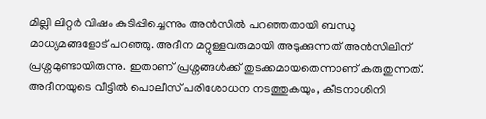മില്ലി ലിറ്റര്‍ വിഷം കുടിപ്പിച്ചെന്നും അന്‍സില്‍ പറഞ്ഞതായി ബന്ധു മാധ്യമങ്ങളോട് പറഞ്ഞു. അദീന മറ്റുള്ളവരുമായി അടുക്കുന്നത് അന്‍സിലിന് പ്രശ്നമുണ്ടായിരുന്നു. ഇതാണ് പ്രശ്നങ്ങള്‍ക്ക് തുടക്കമായതെന്നാണ് കരുതുന്നത്. അദീനയുടെ വീട്ടിൽ പൊലീസ് പരിശോധന നടത്തുകയും, കീടനാശിനി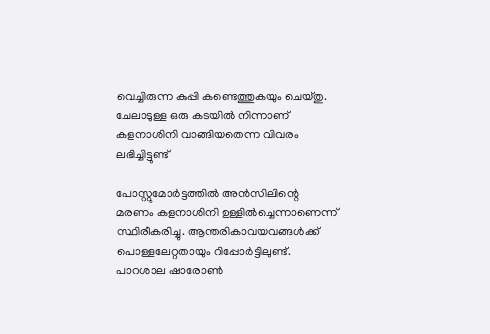വെച്ചിരുന്ന കുപ്പി കണ്ടെത്തുകയും ചെയ്തു. ചേലാടുള്ള ഒരു കടയിൽ നിന്നാണ്  കളനാശിനി വാങ്ങിയതെന്ന വിവരം ലഭിച്ചിട്ടുണ്ട്

പോസ്റ്റുമോര്‍ട്ടത്തില്‍ അന്‍സിലിന്റെ മരണം കളനാശിനി ഉള്ളില്‍ച്ചെന്നാണെന്ന് സ്ഥിരീകരിച്ചു. ആന്തരികാവയവങ്ങള്‍ക്ക് പൊള്ളലേറ്റതായും റിപ്പോര്‍ട്ടിലുണ്ട്. പാറശാല ഷാരോണ്‍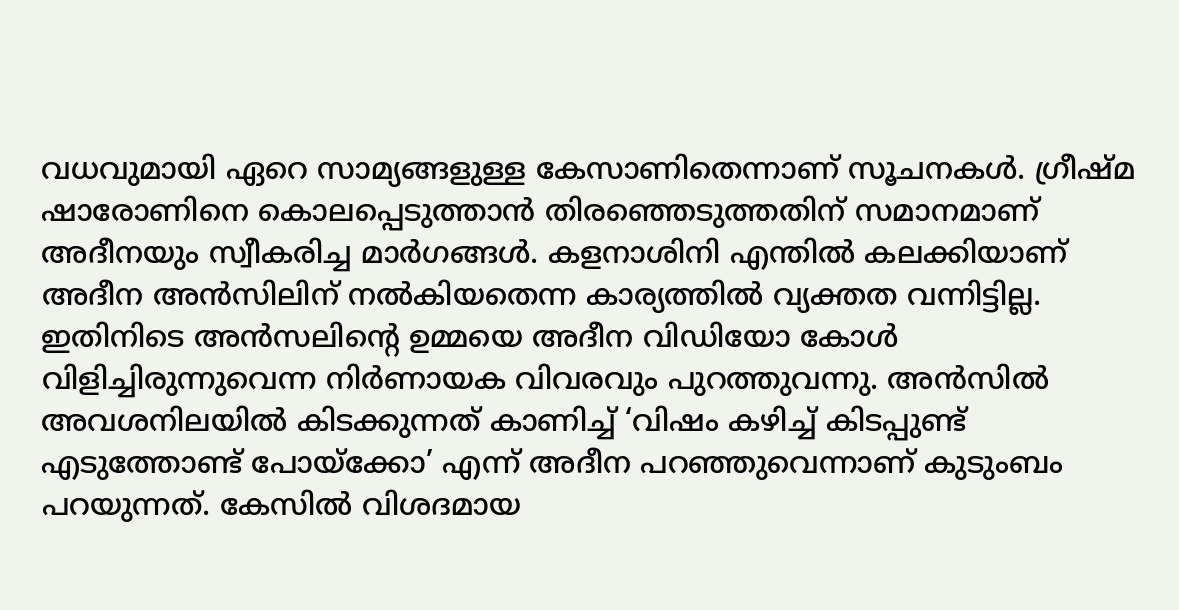വധവുമായി ഏറെ സാമ്യങ്ങളുള്ള കേസാണിതെന്നാണ് സൂചനകള്‍. ഗ്രീഷ്മ ഷാരോണിനെ കൊലപ്പെടുത്താന്‍ തിരഞ്ഞെടുത്തതിന് സമാനമാണ് അദീനയും സ്വീകരിച്ച മാര്‍ഗങ്ങള്‍. കളനാശിനി എന്തിൽ കലക്കിയാണ് അദീന അന്‍സിലിന് നൽകിയതെന്ന കാര്യത്തില്‍ വ്യക്തത വന്നിട്ടില്ല. ഇതിനിടെ അന്‍സലിന്‍റെ ഉമ്മയെ അദീന വിഡിയോ കോള്‍ വിളിച്ചിരുന്നുവെന്ന നിര്‍ണായക വിവരവും പുറത്തുവന്നു. അന്‍സില്‍ അവശനിലയില്‍ കിടക്കുന്നത് കാണിച്ച് ‘വിഷം കഴിച്ച് കിടപ്പുണ്ട് എടുത്തോണ്ട് പോയ്ക്കോ’ എന്ന് അദീന പറഞ്ഞുവെന്നാണ് കുടുംബം പറയുന്നത്. കേസില്‍ വിശദമായ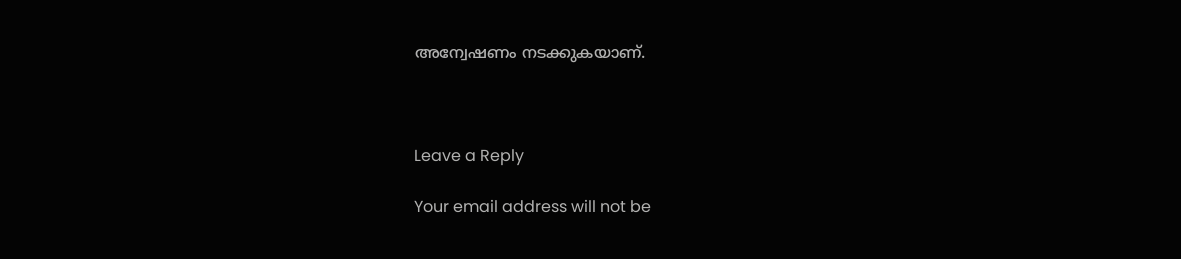അന്വേഷണം നടക്കുകയാണ്.



Leave a Reply

Your email address will not be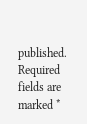published. Required fields are marked *